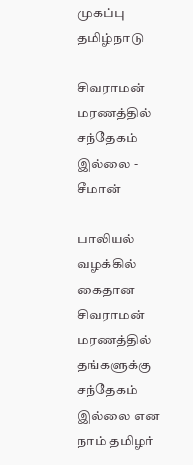முகப்பு
தமிழ்நாடு

சிவராமன் மரணத்தில் சந்தேகம் இல்லை - சீமான்

பாலியல் வழக்கில் கைதான சிவராமன் மரணத்தில் தங்களுக்கு சந்தேகம் இல்லை என நாம் தமிழர்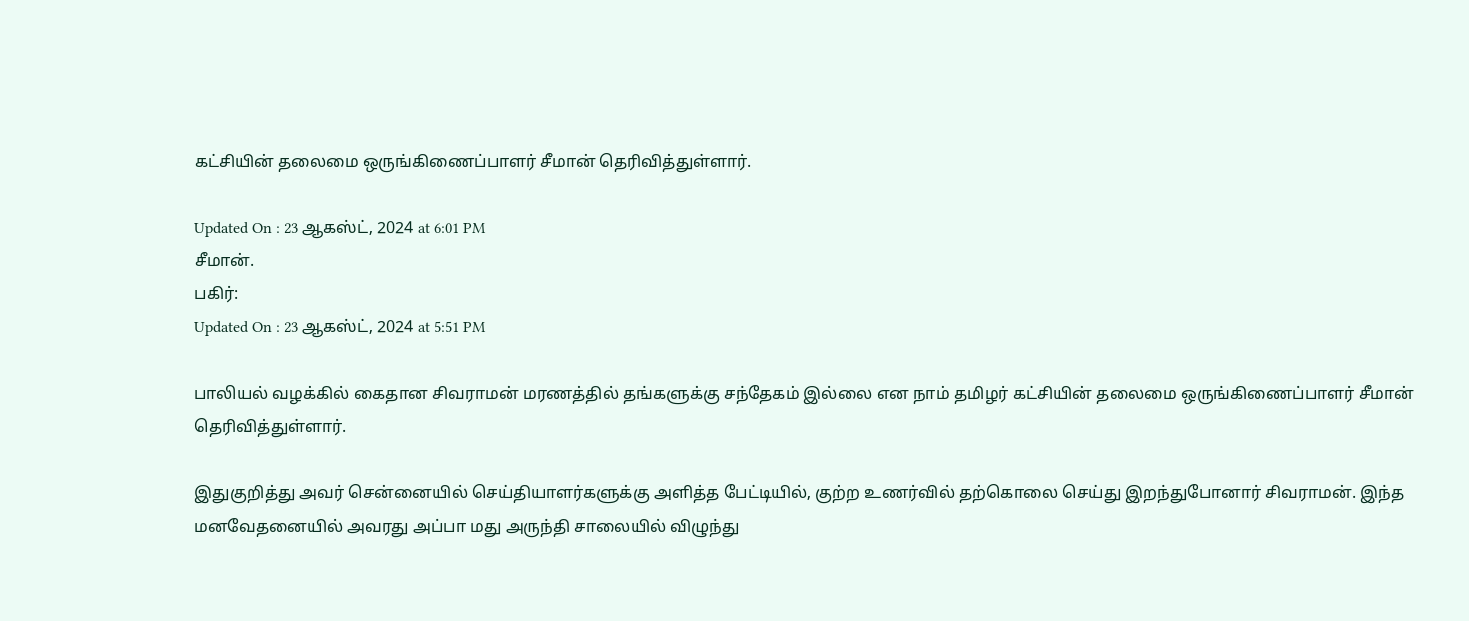கட்சியின் தலைமை ஒருங்கிணைப்பாளர் சீமான் தெரிவித்துள்ளார்.

Updated On : 23 ஆகஸ்ட், 2024 at 6:01 PM
சீமான்.
பகிர்:
Updated On : 23 ஆகஸ்ட், 2024 at 5:51 PM

பாலியல் வழக்கில் கைதான சிவராமன் மரணத்தில் தங்களுக்கு சந்தேகம் இல்லை என நாம் தமிழர் கட்சியின் தலைமை ஒருங்கிணைப்பாளர் சீமான் தெரிவித்துள்ளார்.

இதுகுறித்து அவர் சென்னையில் செய்தியாளர்களுக்கு அளித்த பேட்டியில், குற்ற உணர்வில் தற்கொலை செய்து இறந்துபோனார் சிவராமன். இந்த மனவேதனையில் அவரது அப்பா மது அருந்தி சாலையில் விழுந்து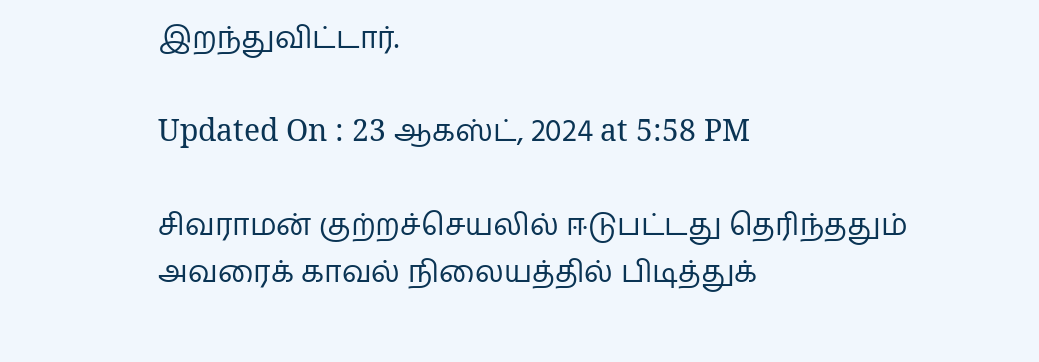இறந்துவிட்டார்.

Updated On : 23 ஆகஸ்ட், 2024 at 5:58 PM

சிவராமன் குற்றச்செயலில் ஈடுபட்டது தெரிந்ததும் அவரைக் காவல் நிலையத்தில் பிடித்துக்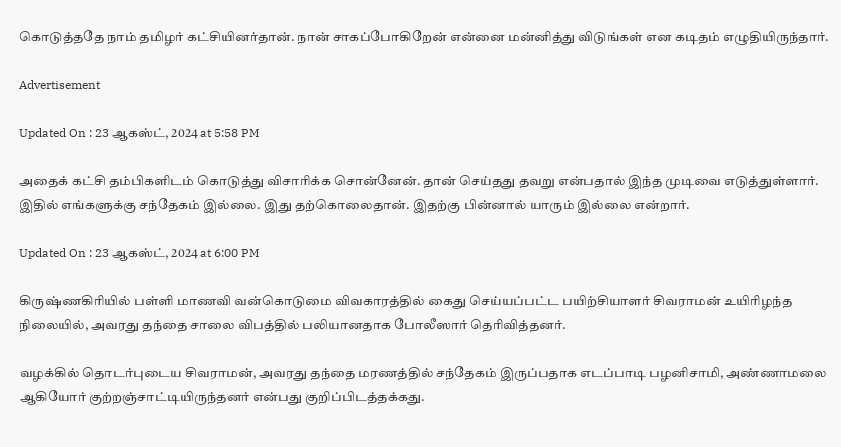கொடுத்ததே நாம் தமிழர் கட்சியினர்தான். நான் சாகப்போகிறேன் என்னை மன்னித்து விடுங்கள் என கடிதம் எழுதியிருந்தார்.

Advertisement

Updated On : 23 ஆகஸ்ட், 2024 at 5:58 PM

அதைக் கட்சி தம்பிகளிடம் கொடுத்து விசாரிக்க சொன்னேன். தான் செய்தது தவறு என்பதால் இந்த முடிவை எடுத்துள்ளார். இதில் எங்களுக்கு சந்தேகம் இல்லை. இது தற்கொலைதான். இதற்கு பின்னால் யாரும் இல்லை என்றார்.

Updated On : 23 ஆகஸ்ட், 2024 at 6:00 PM

கிருஷ்ணகிரியில் பள்ளி மாணவி வன்கொடுமை விவகாரத்தில் கைது செய்யப்பட்ட பயிற்சியாளர் சிவராமன் உயிரிழந்த நிலையில், அவரது தந்தை சாலை விபத்தில் பலியானதாக போலீஸார் தெரிவித்தனர்.

வழக்கில் தொடர்புடைய சிவராமன், அவரது தந்தை மரணத்தில் சந்தேகம் இருப்பதாக எடப்பாடி பழனிசாமி, அண்ணாமலை ஆகியோர் குற்றஞ்சாட்டியிருந்தனர் என்பது குறிப்பிடத்தக்கது.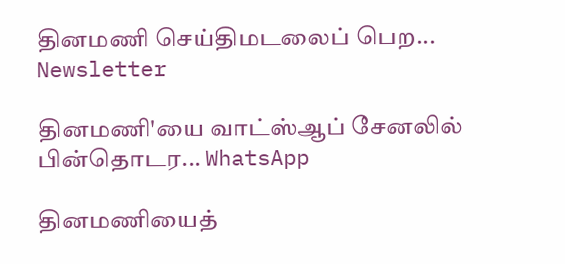தினமணி செய்திமடலைப் பெற... Newsletter

தினமணி'யை வாட்ஸ்ஆப் சேனலில் பின்தொடர... WhatsApp

தினமணியைத்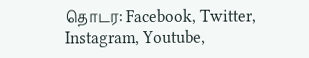தொடர: Facebook, Twitter, Instagram, Youtube,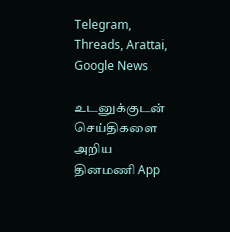Telegram, Threads, Arattai, Google News

உடனுக்குடன் செய்திகளை அறிய தினமணி App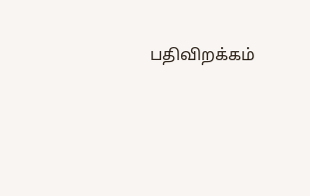பதிவிறக்கம்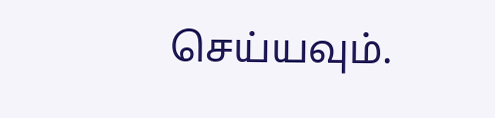செய்யவும்.